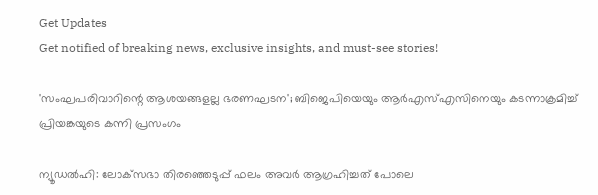Get Updates
Get notified of breaking news, exclusive insights, and must-see stories!

'സംഘപരിവാറിന്റെ ആശയങ്ങളല്ല ഭരണഘടന'; ബിജെപിയെയും ആർഎസ്എസിനെയും കടന്നാക്രമിച്ച് പ്രിയങ്കയുടെ കന്നി പ്രസംഗം

ന്യൂഡൽഹി: ലോക്‌സഭാ തിരഞ്ഞെടുപ്പ് ഫലം അവർ ആഗ്രഹിച്ചത് പോലെ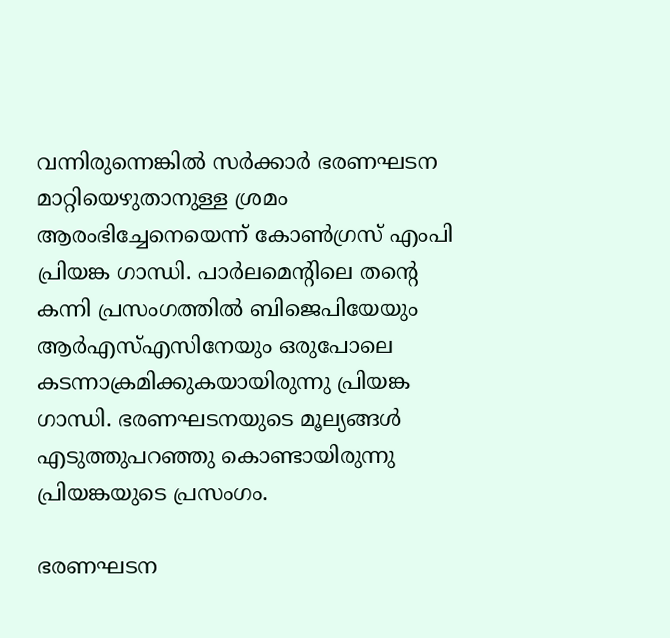വന്നിരുന്നെങ്കിൽ സർക്കാർ ഭരണഘടന മാറ്റിയെഴുതാനുള്ള ശ്രമം ആരംഭിച്ചേനെയെന്ന് കോൺഗ്രസ് എംപി പ്രിയങ്ക ഗാന്ധി. പാർലമെന്റിലെ തന്റെ കന്നി പ്രസംഗത്തിൽ ബിജെപിയേയും ആർഎസ്എസിനേയും ഒരുപോലെ കടന്നാക്രമിക്കുകയായിരുന്നു പ്രിയങ്ക ഗാന്ധി. ഭരണഘടനയുടെ മൂല്യങ്ങൾ എടുത്തുപറഞ്ഞു കൊണ്ടായിരുന്നു പ്രിയങ്കയുടെ പ്രസംഗം.

ഭരണഘടന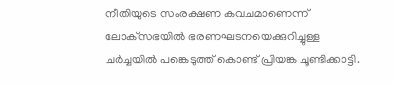നീതിയുടെ സംരക്ഷണ കവചമാണെന്ന് ലോക്‌സഭയിൽ ഭരണഘടനയെക്കുറിച്ചുള്ള ചർച്ചയിൽ പങ്കെടുത്ത് കൊണ്ട് പ്രിയങ്ക ചൂണ്ടിക്കാട്ടി.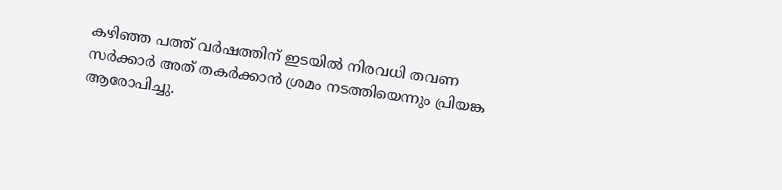കഴിഞ്ഞ പത്ത് വർഷത്തിന് ഇടയിൽ നിരവധി തവണ സർക്കാർ അത് തകർക്കാൻ ശ്രമം നടത്തിയെന്നും പ്രിയങ്ക ആരോപിച്ചു.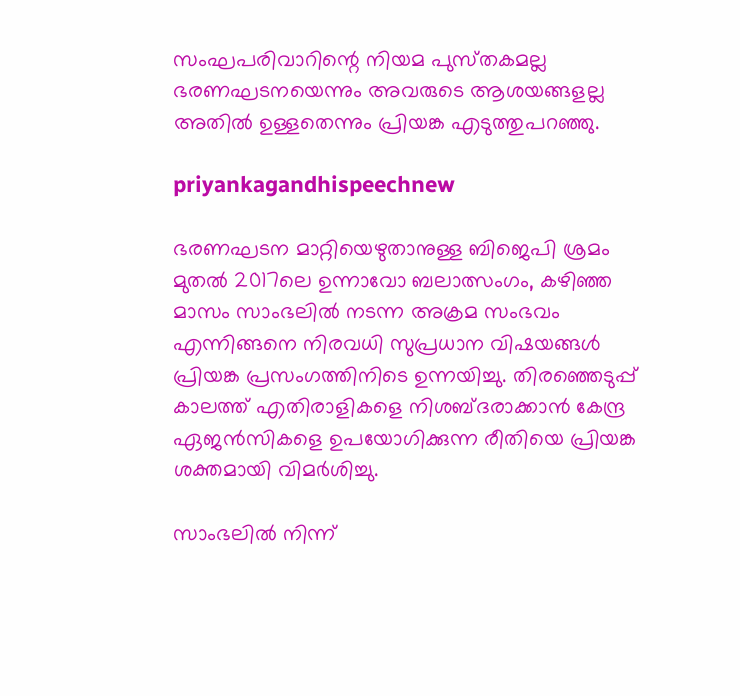സംഘപരിവാറിന്റെ നിയമ പുസ്‌തകമല്ല ഭരണഘടനയെന്നും അവരുടെ ആശയങ്ങളല്ല അതിൽ ഉള്ളതെന്നും പ്രിയങ്ക എടുത്തുപറഞ്ഞു.

priyankagandhispeechnew

ഭരണഘടന മാറ്റിയെഴുതാനുള്ള ബിജെപി ശ്രമം മുതൽ 2017ലെ ഉന്നാവോ ബലാത്സംഗം, കഴിഞ്ഞ മാസം സാംഭലിൽ നടന്ന അക്രമ സംഭവം എന്നിങ്ങനെ നിരവധി സുപ്രധാന വിഷയങ്ങൾ പ്രിയങ്ക പ്രസംഗത്തിനിടെ ഉന്നയിച്ചു. തിരഞ്ഞെടുപ്പ് കാലത്ത് എതിരാളികളെ നിശബ്‌ദരാക്കാൻ കേന്ദ്ര ഏജൻസികളെ ഉപയോഗിക്കുന്ന രീതിയെ പ്രിയങ്ക ശക്തമായി വിമർശിച്ചു.

സാംഭലിൽ നിന്ന്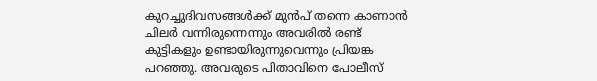കുറച്ചുദിവസങ്ങൾക്ക് മുൻപ് തന്നെ കാണാൻ ചിലർ വന്നിരുന്നെന്നും അവരിൽ രണ്ട് കുട്ടികളും ഉണ്ടായിരുന്നുവെന്നും പ്രിയങ്ക പറഞ്ഞു. അവരുടെ പിതാവിനെ പോലീസ്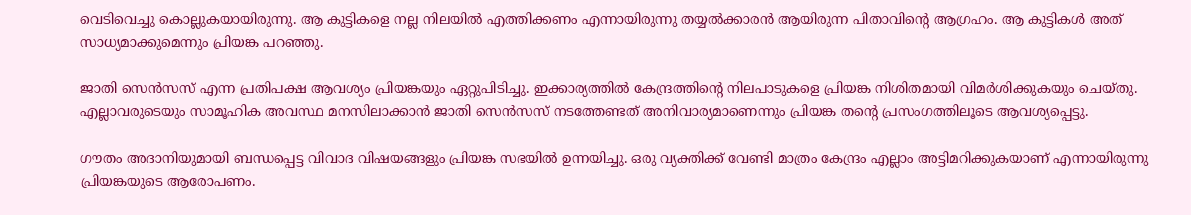വെടിവെച്ചു കൊല്ലുകയായിരുന്നു. ആ കുട്ടികളെ നല്ല നിലയിൽ എത്തിക്കണം എന്നായിരുന്നു തയ്യൽക്കാരൻ ആയിരുന്ന പിതാവിന്റെ ആഗ്രഹം. ആ കുട്ടികൾ അത് സാധ്യമാക്കുമെന്നും പ്രിയങ്ക പറഞ്ഞു.

ജാതി സെൻസസ് എന്ന പ്രതിപക്ഷ ആവശ്യം പ്രിയങ്കയും ഏറ്റുപിടിച്ചു. ഇക്കാര്യത്തിൽ കേന്ദ്രത്തിന്റെ നിലപാടുകളെ പ്രിയങ്ക നിശിതമായി വിമർശിക്കുകയും ചെയ്‌തു. എല്ലാവരുടെയും സാമൂഹിക അവസ്ഥ മനസിലാക്കാൻ ജാതി സെൻസസ് നടത്തേണ്ടത് അനിവാര്യമാണെന്നും പ്രിയങ്ക തന്റെ പ്രസംഗത്തിലൂടെ ആവശ്യപ്പെട്ടു.

ഗൗതം അദാനിയുമായി ബന്ധപ്പെട്ട വിവാദ വിഷയങ്ങളും പ്രിയങ്ക സഭയിൽ ഉന്നയിച്ചു. ഒരു വ്യക്തിക്ക് വേണ്ടി മാത്രം കേന്ദ്രം എല്ലാം അട്ടിമറിക്കുകയാണ് എന്നായിരുന്നു പ്രിയങ്കയുടെ ആരോപണം.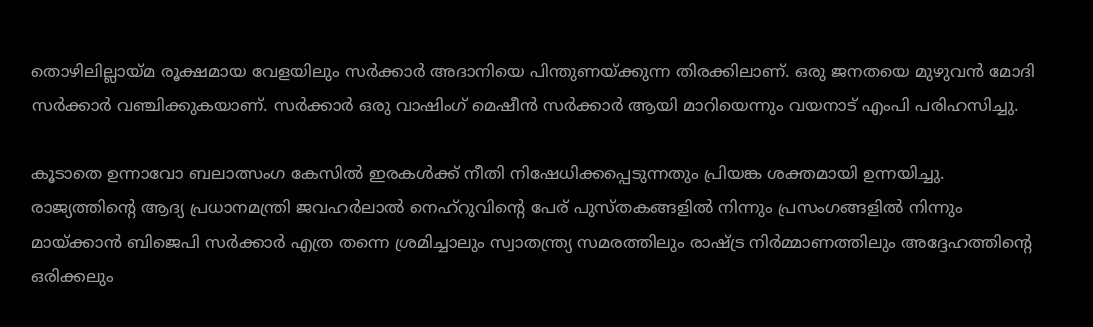തൊഴിലില്ലായ്‌മ രൂക്ഷമായ വേളയിലും സർക്കാർ അദാനിയെ പിന്തുണയ്ക്കുന്ന തിരക്കിലാണ്. ഒരു ജനതയെ മുഴുവൻ മോദി സർക്കാർ വഞ്ചിക്കുകയാണ്. സർക്കാർ ഒരു വാഷിംഗ് മെഷീൻ സർക്കാർ ആയി മാറിയെന്നും വയനാട് എംപി പരിഹസിച്ചു.

കൂടാതെ ഉന്നാവോ ബലാത്സംഗ കേസിൽ ഇരകൾക്ക് നീതി നിഷേധിക്കപ്പെടുന്നതും പ്രിയങ്ക ശക്തമായി ഉന്നയിച്ചു. രാജ്യത്തിന്റെ ആദ്യ പ്രധാനമന്ത്രി ജവഹർലാൽ നെഹ്‌റുവിന്റെ പേര് പുസ്‌തകങ്ങളിൽ നിന്നും പ്രസംഗങ്ങളിൽ നിന്നും മായ്‌ക്കാൻ ബിജെപി സർക്കാർ എത്ര തന്നെ ശ്രമിച്ചാലും സ്വാതന്ത്ര്യ സമരത്തിലും രാഷ്ട്ര നിർമ്മാണത്തിലും അദ്ദേഹത്തിന്റെ ഒരിക്കലും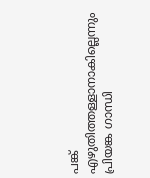പങ്ക് എഴുതിത്തള്ളാനാകില്ലെന്നും പ്രിയങ്ക ഗാന്ധി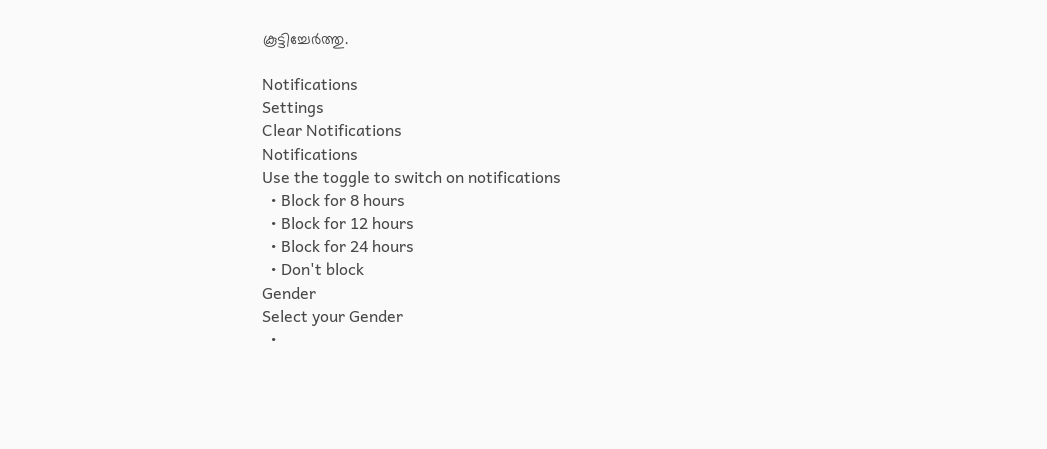കൂട്ടിച്ചേർത്തു.

Notifications
Settings
Clear Notifications
Notifications
Use the toggle to switch on notifications
  • Block for 8 hours
  • Block for 12 hours
  • Block for 24 hours
  • Don't block
Gender
Select your Gender
  •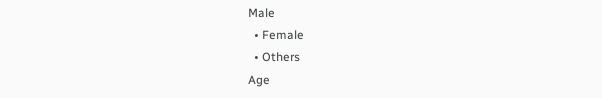Male
  • Female
  • Others
Age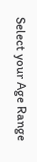Select your Age Range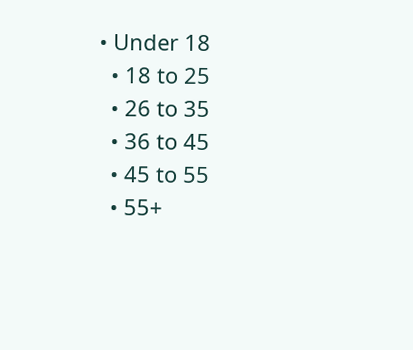• Under 18
  • 18 to 25
  • 26 to 35
  • 36 to 45
  • 45 to 55
  • 55+